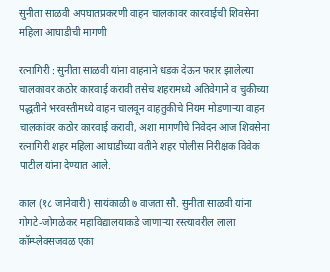सुनीता साळवी अपघातप्रकरणी वाहन चालकावर कारवाईची शिवसेना महिला आघाडीची मागणी

रत्नागिरी : सुनीता साळवी यांना वाहनाने धडक देऊन फरार झालेल्या चालकावर कठोर कारवाई करावी तसेच शहरामध्ये अतिवेगाने व चुकीच्या पद्धतीने भरवस्तीमध्ये वाहन चालवून वाहतुकीचे नियम मोडणाऱ्या वाहन चालकांवर कठोर कारवाई करावी, अशा मागणीचे निवेदन आज शिवसेना रत्नागिरी शहर महिला आघाडीच्या वतीने शहर पोलीस निरीक्षक विवेक पाटील यांना देण्यात आले.

काल (१८ जानेवारी) सायंकाळी ७ वाजता सौ. सुनीता साळवी यांना गोगटे-जोगळेकर महाविद्यालयाकडे जाणाऱ्या रस्त्यावरील लाला कॉम्प्लेक्सजवळ एका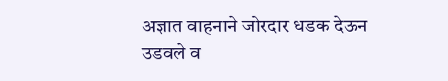अज्ञात वाहनाने जोरदार धडक देऊन उडवले व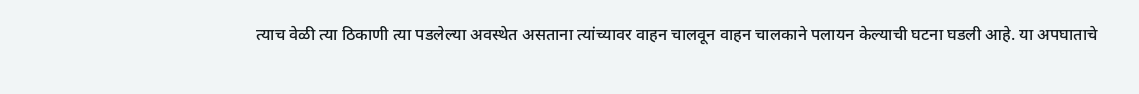त्याच वेळी त्या ठिकाणी त्या पडलेल्या अवस्थेत असताना त्यांच्यावर वाहन चालवून वाहन चालकाने पलायन केल्याची घटना घडली आहे. या अपघाताचे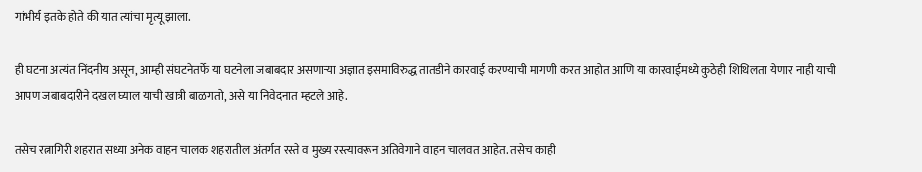गांभीर्य इतके होते की यात त्यांचा मृत्यू झाला.

ही घटना अत्यंत निंदनीय असून, आम्ही संघटनेतर्फे या घटनेला जबाबदार असणाऱ्या अज्ञात इसमाविरुद्ध तातडीने कारवाई करण्याची मागणी करत आहोत आणि या कारवाईमध्ये कुठेही शिथिलता येणार नाही याची आपण जबाबदारीने दखल घ्याल याची खात्री बाळगतो, असे या निवेदनात म्हटले आहे.

तसेच रत्नागिरी शहरात सध्या अनेक वाहन चालक शहरातील अंतर्गत रस्ते व मुख्य रस्त्यावरून अतिवेगाने वाहन चालवत आहेत. तसेच काही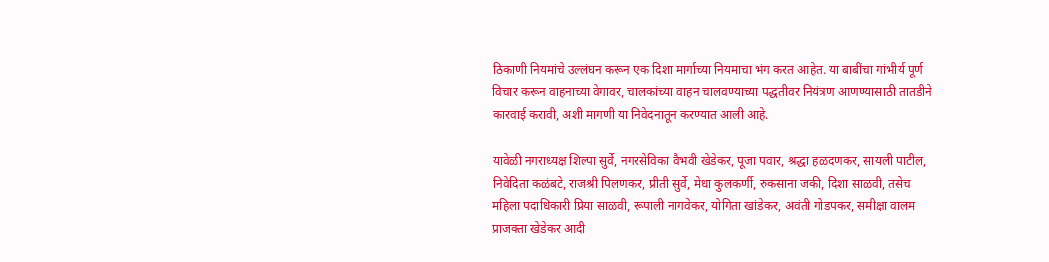ठिकाणी नियमांचे उल्लंघन करून एक दिशा मार्गाच्या नियमाचा भंग करत आहेत. या बाबींचा गांभीर्य पूर्ण विचार करून वाहनाच्या वेगावर, चालकांच्या वाहन चालवण्याच्या पद्धतीवर नियंत्रण आणण्यासाठी तातडीने कारवाई करावी, अशी मागणी या निवेदनातून करण्यात आली आहे.

यावेळी नगराध्यक्ष शिल्पा सुर्वे, नगरसेविका वैभवी खेडेकर, पूजा पवार, श्रद्धा हळदणकर, सायली पाटील, निवेदिता कळंबटे, राजश्री पिलणकर, प्रीती सुर्वे, मेधा कुलकर्णी, रुकसाना जकी, दिशा साळवी, तसेच महिला पदाधिकारी प्रिया साळवी, रूपाली नागवेकर, योगिता खांडेकर, अवंती गोडपकर, समीक्षा वालम प्राजक्ता खेडेकर आदी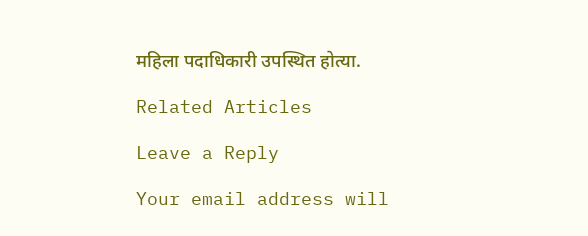महिला पदाधिकारी उपस्थित होत्या.

Related Articles

Leave a Reply

Your email address will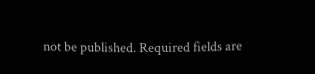not be published. Required fields are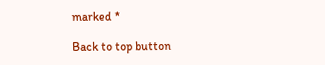marked *

Back to top button